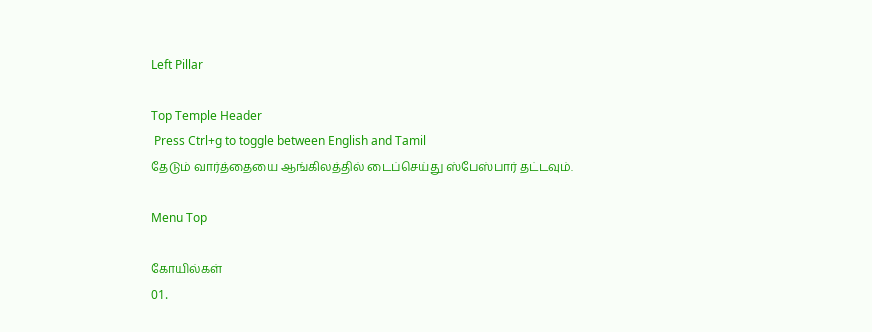Left Pillar

Top Temple Header
 Press Ctrl+g to toggle between English and Tamil
தேடும் வார்த்தையை ஆங்கிலத்தில் டைப்செய்து ஸ்பேஸ்பார் தட்டவும்.

Menu Top

கோயில்கள்
01.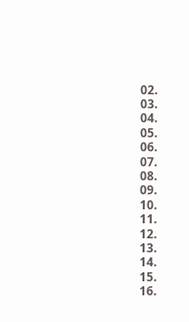02.
03.
04.
05.
06.
07.
08.
09.
10.
11.
12.
13.
14.
15.
16.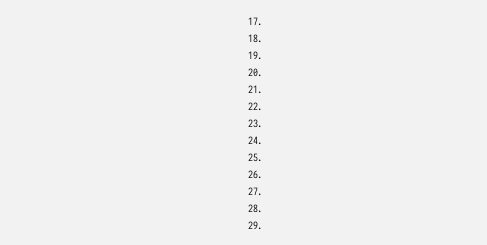17.
18.
19.
20.
21.
22.
23.
24.
25.
26.
27.
28.
29.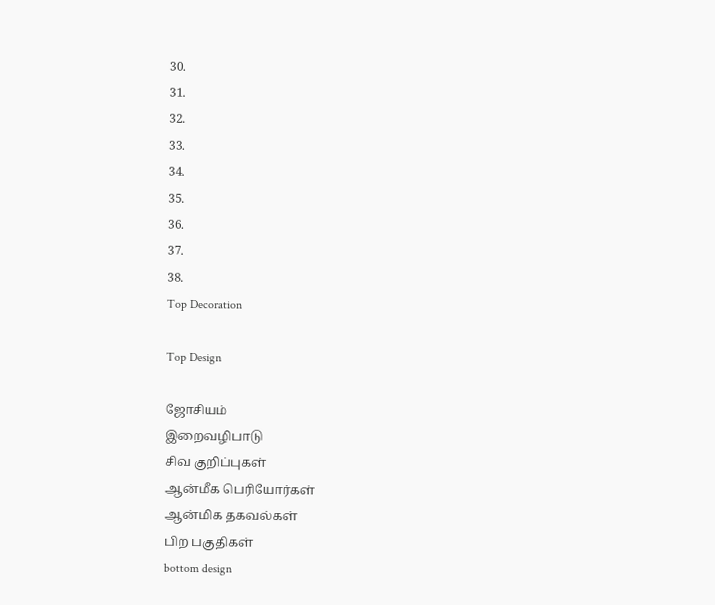30.
31.
32.
33.
34.
35.
36.
37.
38.
Top Decoration

Top Design

ஜோசியம்
இறைவழிபாடு
சிவ குறிப்புகள்
ஆன்மீக பெரியோர்கள்
ஆன்மிக தகவல்கள்
பிற பகுதிகள்
bottom design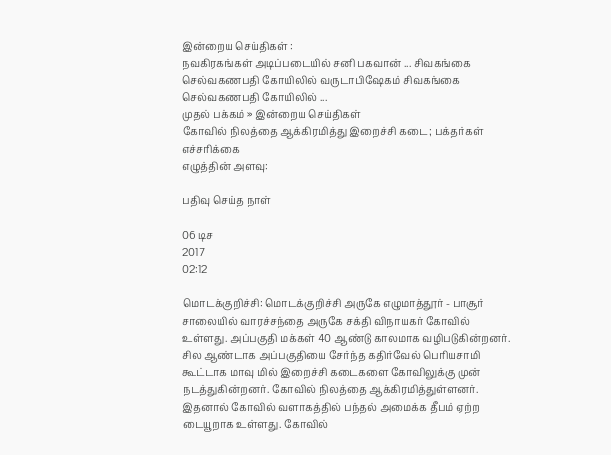இன்றைய செய்திகள் :
நவகிரகங்கள் அடிப்படையில் சனி பகவான் ... சிவகங்கை செல்வகணபதி கோயிலில் வருடாபிஷேகம் சிவகங்கை செல்வகணபதி கோயிலில் ...
முதல் பக்கம் » இன்றைய செய்திகள்
கோவில் நிலத்தை ஆக்கிரமித்து இறைச்சி கடை; பக்தர்கள் எச்சரிக்கை
எழுத்தின் அளவு:

பதிவு செய்த நாள்

06 டிச
2017
02:12

மொடக்குறிச்சி: மொடக்குறிச்சி அருகே எழுமாத்தூர் - பாசூர் சாலையில் வாரச்சந்தை அருகே சக்தி விநாயகர் கோவில் உள்ளது. அப்பகுதி மக்கள் 40 ஆண்டு காலமாக வழிபடுகின்றனர். சில ஆண்டாக அப்பகுதியை சேர்ந்த கதிர்வேல் பெரியசாமி கூட்டாக மாவு மில் இறைச்சி கடைகளை கோவிலுக்கு முன் நடத்துகின்றனர். கோவில் நிலத்தை ஆக்கிரமித்துள்ளனர். இதனால் கோவில் வளாகத்தில் பந்தல் அமைக்க தீபம் ஏற்ற டையூறாக உள்ளது. கோவில்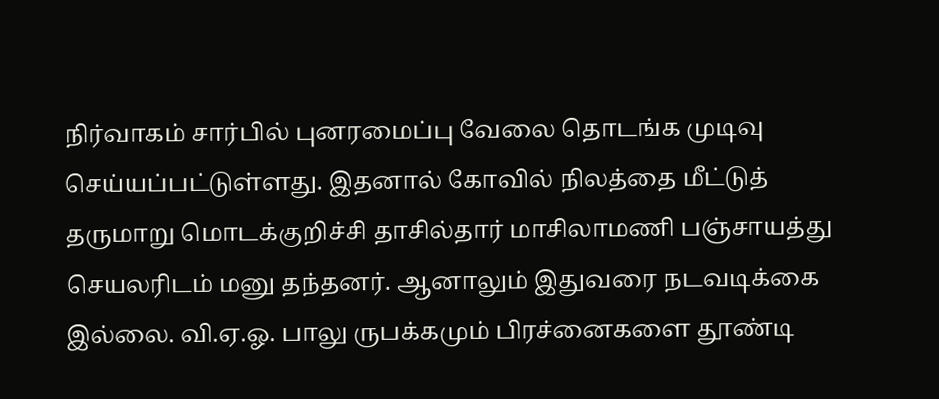நிர்வாகம் சார்பில் புனரமைப்பு வேலை தொடங்க முடிவு செய்யப்பட்டுள்ளது. இதனால் கோவில் நிலத்தை மீட்டுத் தருமாறு மொடக்குறிச்சி தாசில்தார் மாசிலாமணி பஞ்சாயத்து செயலரிடம் மனு தந்தனர். ஆனாலும் இதுவரை நடவடிக்கை இல்லை. வி.ஏ.ஓ. பாலு ருபக்கமும் பிரச்னைகளை தூண்டி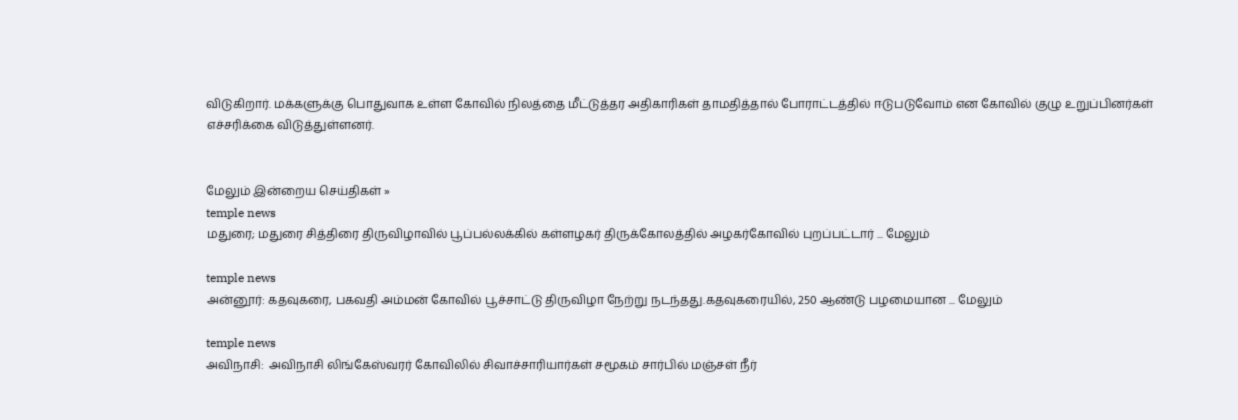விடுகிறார். மக்களுக்கு பொதுவாக உள்ள கோவில் நிலத்தை மீட்டுத்தர அதிகாரிகள் தாமதித்தால் போராட்டத்தில் ஈடுபடுவோம் என கோவில் குழு உறுப்பினர்கள் எச்சரிக்கை விடுத்துள்ளனர்.


மேலும் இன்றைய செய்திகள் »
temple news
மதுரை; மதுரை சித்திரை திருவிழாவில் பூப்பல்லக்கில் கள்ளழகர் திருக்கோலத்தில் அழகர்கோவில் புறப்பட்டார் ... மேலும்

temple news
அன்னூர்: கதவுகரை, பகவதி அம்மன் கோவில் பூச்சாட்டு திருவிழா நேற்று நடந்தது.கதவுகரையில், 250 ஆண்டு பழமையான ... மேலும்

temple news
அவிநாசி:  அவிநாசி லிங்கேஸ்வரர் கோவிலில் சிவாச்சாரியார்கள் சமூகம் சார்பில் மஞ்சள் நீர்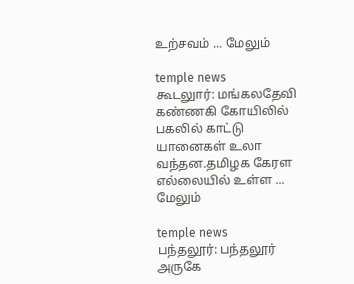உற்சவம் ... மேலும்

temple news
கூடலுார்: மங்கலதேவி கண்ணகி கோயிலில் பகலில் காட்டு யானைகள் உலா வந்தன.தமிழக கேரள எல்லையில் உள்ள ... மேலும்

temple news
பந்தலூர்: பந்தலூர் அருகே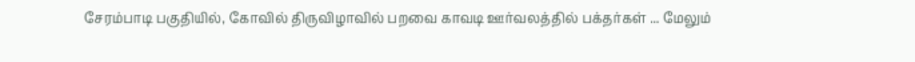சேரம்பாடி பகுதியில், கோவில் திருவிழாவில் பறவை காவடி ஊர்வலத்தில் பக்தர்கள் ... மேலும்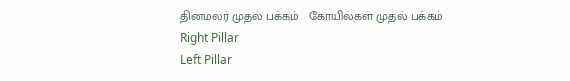தினமலர் முதல் பக்கம்   கோயில்கள் முதல் பக்கம்
Right Pillar
Left Pillar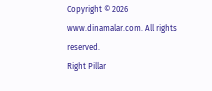Copyright © 2026 www.dinamalar.com. All rights reserved.
Right Pillar